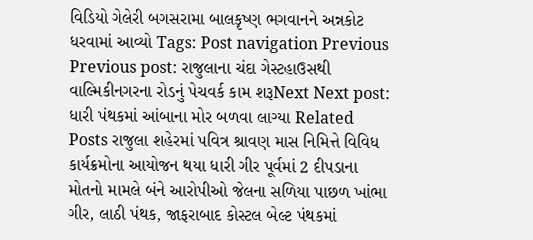વિડિયો ગેલેરી બગસરામા બાલકૃષ્ણ ભગવાનને અન્નકોટ ધરવામાં આવ્યો Tags: Post navigation Previous Previous post: રાજુલાના ચંદા ગેસ્ટહાઉસથી વાલ્મિકીનગરના રોડનું પેચવર્ક કામ શરૂNext Next post: ધારી પંથકમાં આંબાના મોર બળવા લાગ્યા Related Posts રાજુલા શહેરમાં પવિત્ર શ્રાવણ માસ નિમિત્તે વિવિધ કાર્યક્રમોના આયોજન થયા ધારી ગીર પૂર્વમાં 2 દીપડાના મોતનો મામલે બંને આરોપીઓ જેલના સળિયા પાછળ ખાંભા ગીર, લાઠી પંથક, જાફરાબાદ કોસ્ટલ બેલ્ટ પંથકમાં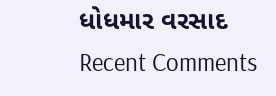ધોધમાર વરસાદ
Recent Comments